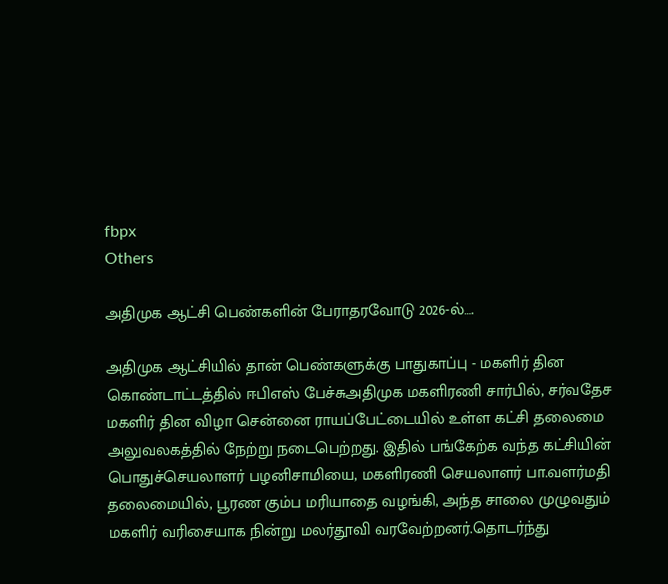fbpx
Others

அதிமுக ஆட்சி பெண்களின் பேராதரவோடு 2026-ல்….

அதிமுக ஆட்சியில் தான் பெண்களுக்கு பாதுகாப்பு - மகளிர் தின கொண்டாட்டத்தில் ஈபிஎஸ் பேச்சுஅதிமுக மகளிரணி சார்பில், சர்வதேச மகளிர் தின விழா சென்னை ராயப்பேட்டையில் உள்ள கட்சி தலைமை அலுவலகத்தில் நேற்று நடைபெற்றது. இதில் பங்கேற்க வந்த கட்சியின் பொதுச்செயலாளர் பழனிசாமியை, மகளிரணி செயலாளர் பா.வளர்மதி தலைமையில், பூரண கும்ப மரியாதை வழங்கி, அந்த சாலை முழுவதும் மகளிர் வரிசையாக நின்று மலர்தூவி வரவேற்றனர்.தொடர்ந்து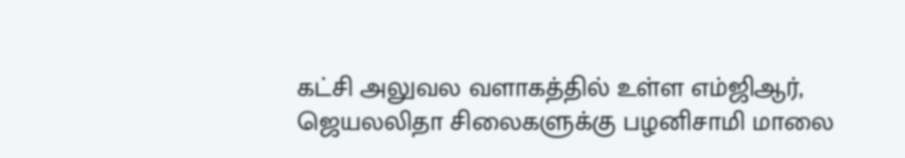கட்சி அலுவல வளாகத்தில் உள்ள எம்ஜிஆர், ஜெயலலிதா சிலைகளுக்கு பழனிசாமி மாலை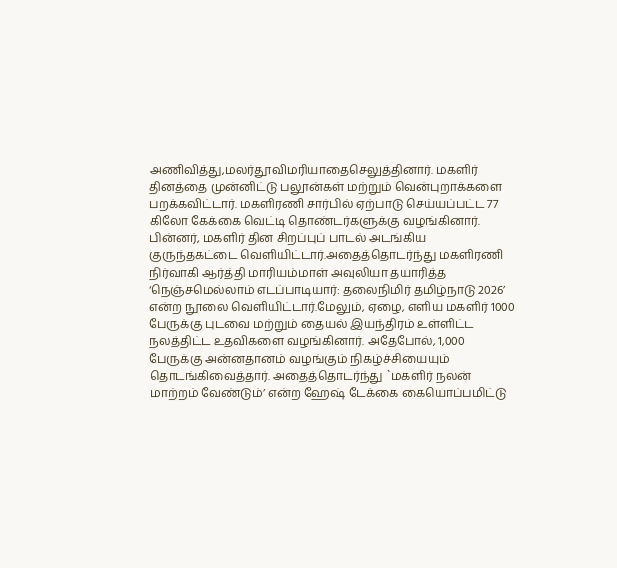அணிவித்து,மலர்தூவிமரியாதைசெலுத்தினார். மகளிர் தினத்தை முன்னிட்டு பலூன்கள் மற்றும் வென்புறாக்களை பறக்கவிட்டார். மகளிரணி சார்பில் ஏற்பாடு செய்யப்பட்ட 77 கிலோ கேக்கை வெட்டி தொண்டர்களுக்கு வழங்கினார். பின்னர், மகளிர் தின சிறப்புப் பாடல் அடங்கிய குருந்தகட்டை வெளியிட்டார்.அதைத்தொடர்ந்து மகளிரணி நிர்வாகி ஆர்த்தி மாரியம்மாள் அவுலியா தயாரித்த ‘நெஞ்சமெல்லாம் எடப்பாடியார்: தலைநிமிர் தமிழ்நாடு 2026’ என்ற நூலை வெளியிட்டார்.மேலும், ஏழை, எளிய மகளிர் 1000 பேருக்கு புடவை மற்றும் தையல் இயந்திரம் உள்ளிட்ட நலத்திட்ட உதவிகளை வழங்கினார். அதேபோல், 1,000 பேருக்கு அன்னதானம் வழங்கும் நிகழ்ச்சியையும் தொடங்கிவைத்தார். அதைத்தொடர்ந்து `மகளிர் நலன் மாற்றம் வேண்டும்’ என்ற ஹேஷ் டேக்கை கையொப்பமிட்டு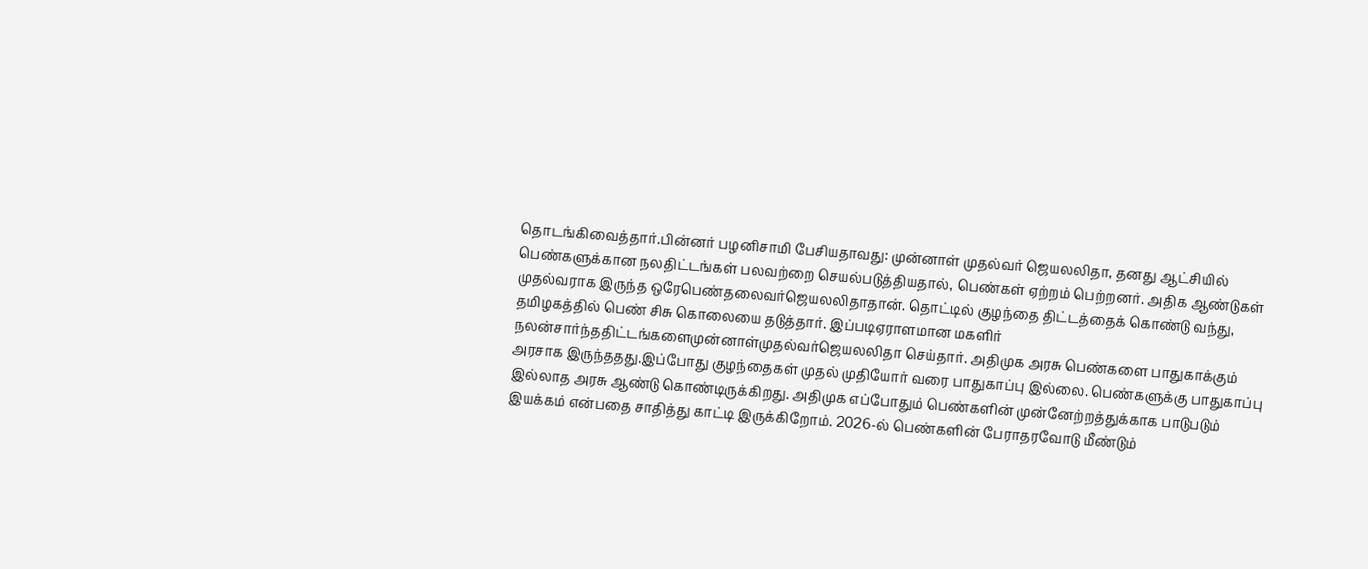தொடங்கிவைத்தார்.பின்னர் பழனிசாமி பேசியதாவது: முன்னாள் முதல்வர் ஜெயலலிதா, தனது ஆட்சியில் பெண்களுக்கான நலதிட்டங்கள் பலவற்றை செயல்படுத்தியதால், பெண்கள் ஏற்றம் பெற்றனர். அதிக ஆண்டுகள் முதல்வராக இருந்த ஒரேபெண்தலைவர்ஜெயலலிதாதான். தொட்டில் குழந்தை திட்டத்தைக் கொண்டு வந்து, தமிழகத்தில் பெண் சிசு கொலையை தடுத்தார். இப்படிஏராளமான மகளிர் நலன்சார்ந்ததிட்டங்களைமுன்னாள்முதல்வர்ஜெயலலிதா செய்தார். அதிமுக அரசு பெண்களை பாதுகாக்கும் அரசாக இருந்ததது.இப்போது குழந்தைகள் முதல் முதியோர் வரை பாதுகாப்பு இல்லை. பெண்களுக்கு பாதுகாப்பு இல்லாத அரசு ஆண்டு கொண்டிருக்கிறது. அதிமுக எப்போதும் பெண்களின் முன்னேற்றத்துக்காக பாடுபடும் இயக்கம் என்பதை சாதித்து காட்டி இருக்கிறோம். 2026-ல் பெண்களின் பேராதரவோடு மீண்டும்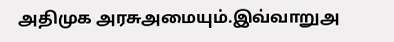அதிமுக அரசுஅமையும்.இவ்வாறுஅ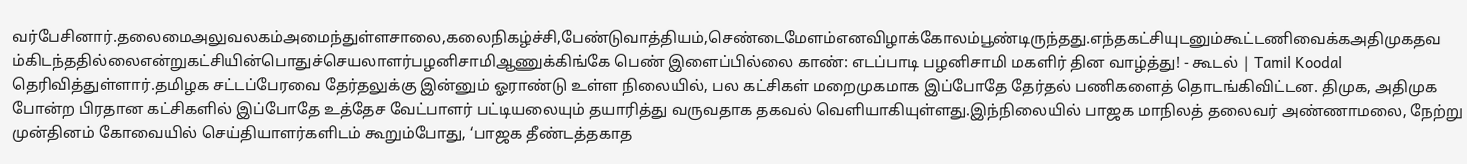வர்பேசினார்.தலைமைஅலுவலகம்அமைந்துள்ளசாலை,கலைநிகழ்ச்சி,பேண்டுவாத்தியம்,செண்டைமேளம்எனவிழாக்கோலம்பூண்டிருந்தது.எந்தகட்சியுடனும்கூட்டணிவைக்கஅதிமுகதவம்கிடந்ததில்லைஎன்றுகட்சியின்பொதுச்செயலாளர்பழனிசாமிஆணுக்கிங்கே பெண் இளைப்பில்லை காண்: எடப்பாடி பழனிசாமி மகளிர் தின வாழ்த்து! - கூடல் | Tamil Koodal தெரிவித்துள்ளார்.தமிழக சட்டப்பேரவை தேர்தலுக்கு இன்னும் ஓராண்டு உள்ள நிலையில், பல கட்சிகள் மறைமுகமாக இப்போதே தேர்தல் பணிகளைத் தொடங்கிவிட்டன. திமுக, அதிமுக போன்ற பிரதான கட்சிகளில் இப்போதே உத்தேச வேட்பாளர் பட்டியலையும் தயாரித்து வருவதாக தகவல் வெளியாகியுள்ளது.இந்நிலையில் பாஜக மாநிலத் தலைவர் அண்ணாமலை, நேற்று முன்தினம் கோவையில் செய்தியாளர்களிடம் கூறும்போது, ‘பாஜக தீண்டத்தகாத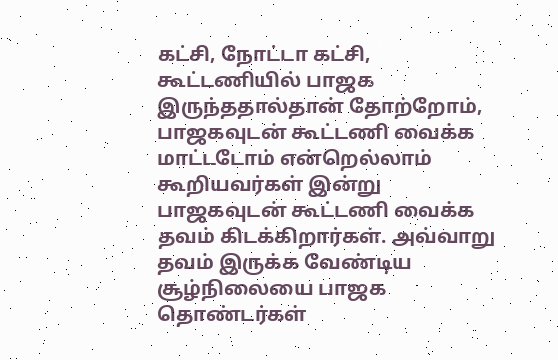கட்சி, நோட்டா கட்சி, கூட்டணியில் பாஜக இருந்ததால்தான் தோற்றோம், பாஜகவுடன் கூட்டணி வைக்க மாட்டடோம் என்றெல்லாம் கூறியவர்கள் இன்று பாஜகவுடன் கூட்டணி வைக்க தவம் கிடக்கிறார்கள். அவ்வாறு தவம் இருக்க வேண்டிய சூழ்நிலையை பாஜக தொண்டர்கள்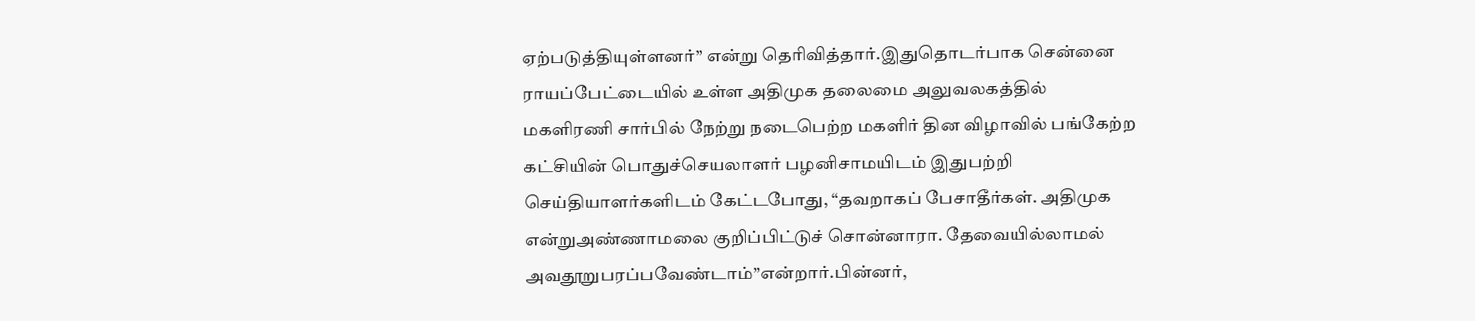ஏற்படுத்தியுள்ளனர்” என்று தெரிவித்தார்.இதுதொடர்பாக சென்னை ராயப்பேட்டையில் உள்ள அதிமுக தலைமை அலுவலகத்தில் மகளிரணி சார்பில் நேற்று நடைபெற்ற மகளிர் தின விழாவில் பங்கேற்ற கட்சியின் பொதுச்செயலாளர் பழனிசாமயிடம் இதுபற்றி செய்தியாளர்களிடம் கேட்டபோது, “தவறாகப் பேசாதீர்கள். அதிமுக என்றுஅண்ணாமலை குறிப்பிட்டுச் சொன்னாரா. தேவையில்லாமல் அவதூறுபரப்பவேண்டாம்”என்றார்.பின்னர்,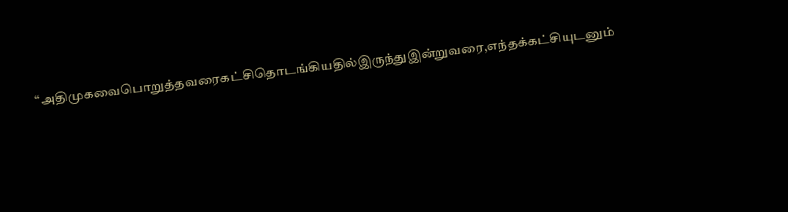“அதிமுகவைபொறுத்தவரைகட்சிதொடங்கியதில்இருந்துஇன்றுவரை,எந்தக்கட்சியுடனும்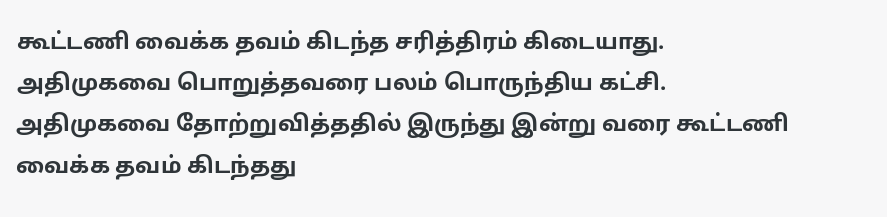கூட்டணி வைக்க தவம் கிடந்த சரித்திரம் கிடையாது. அதிமுகவை பொறுத்தவரை பலம் பொருந்திய கட்சி. அதிமுகவை தோற்றுவித்ததில் இருந்து இன்று வரை கூட்டணி வைக்க தவம் கிடந்தது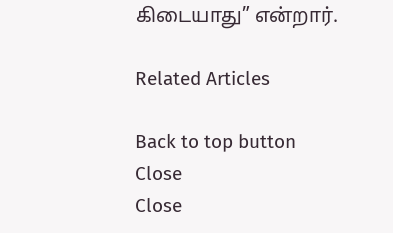கிடையாது” என்றார்.

Related Articles

Back to top button
Close
Close